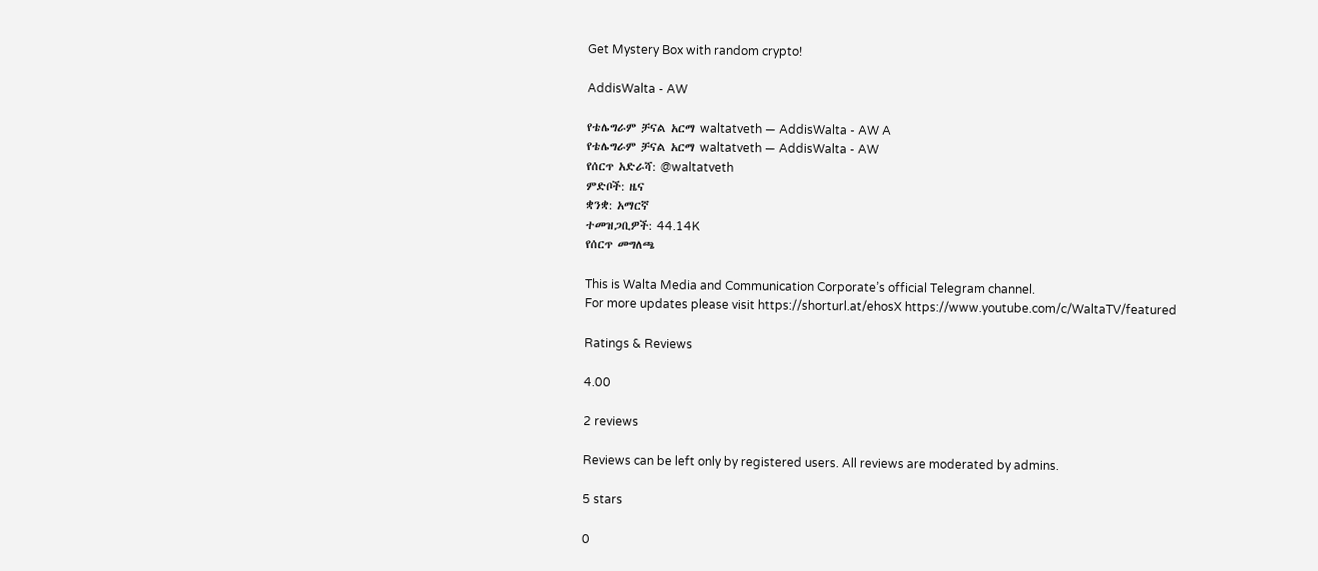Get Mystery Box with random crypto!

AddisWalta - AW

የቴሌግራም ቻናል አርማ waltatveth — AddisWalta - AW A
የቴሌግራም ቻናል አርማ waltatveth — AddisWalta - AW
የሰርጥ አድራሻ: @waltatveth
ምድቦች: ዜና
ቋንቋ: አማርኛ
ተመዝጋቢዎች: 44.14K
የሰርጥ መግለጫ

This is Walta Media and Communication Corporate’s official Telegram channel.
For more updates please visit https://shorturl.at/ehosX https://www.youtube.com/c/WaltaTV/featured

Ratings & Reviews

4.00

2 reviews

Reviews can be left only by registered users. All reviews are moderated by admins.

5 stars

0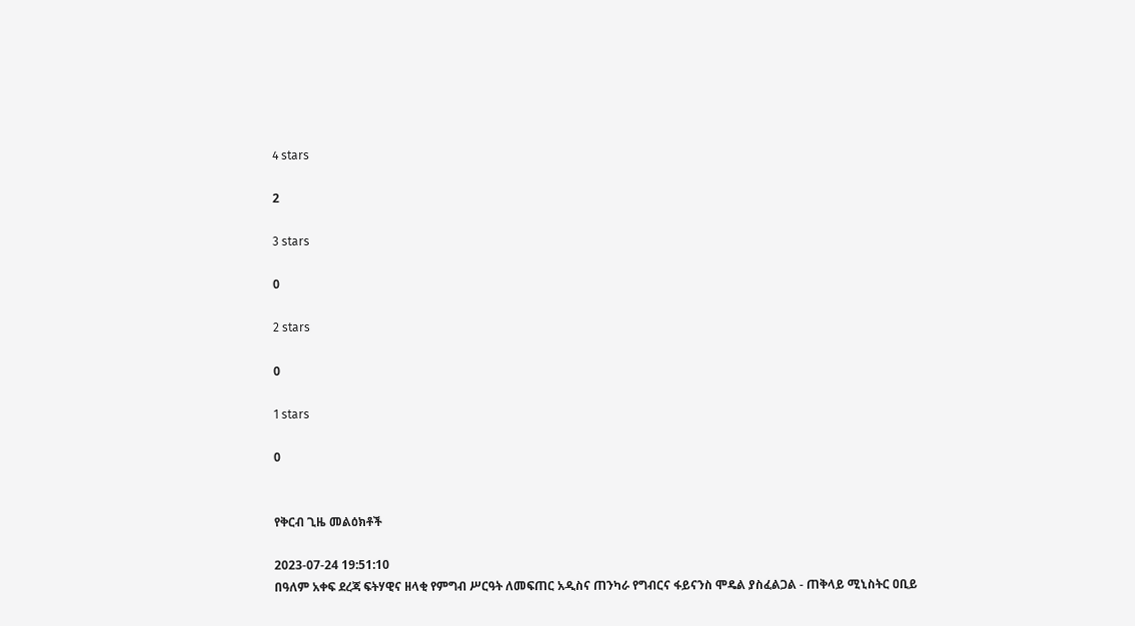4 stars

2

3 stars

0

2 stars

0

1 stars

0


የቅርብ ጊዜ መልዕክቶች

2023-07-24 19:51:10
በዓለም አቀፍ ደረጃ ፍትሃዊና ዘላቂ የምግብ ሥርዓት ለመፍጠር አዲስና ጠንካራ የግብርና ፋይናንስ ሞዴል ያስፈልጋል - ጠቅላይ ሚኒስትር ዐቢይ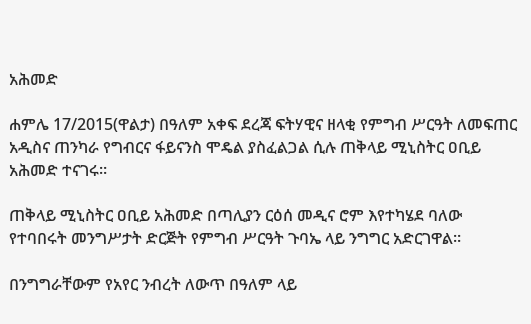አሕመድ

ሐምሌ 17/2015(ዋልታ) በዓለም አቀፍ ደረጃ ፍትሃዊና ዘላቂ የምግብ ሥርዓት ለመፍጠር አዲስና ጠንካራ የግብርና ፋይናንስ ሞዴል ያስፈልጋል ሲሉ ጠቅላይ ሚኒስትር ዐቢይ አሕመድ ተናገሩ።

ጠቅላይ ሚኒስትር ዐቢይ አሕመድ በጣሊያን ርዕሰ መዲና ሮም እየተካሄደ ባለው የተባበሩት መንግሥታት ድርጅት የምግብ ሥርዓት ጉባኤ ላይ ንግግር አድርገዋል።

በንግግራቸውም የአየር ንብረት ለውጥ በዓለም ላይ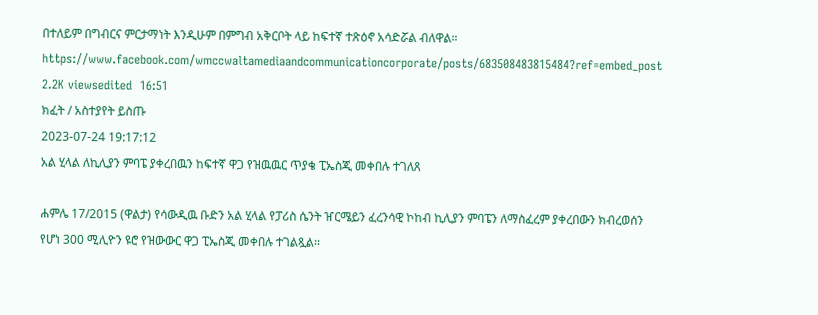በተለይም በግብርና ምርታማነት እንዲሁም በምግብ አቅርቦት ላይ ከፍተኛ ተጽዕኖ አሳድሯል ብለዋል።
https://www.facebook.com/wmccwaltamediaandcommunicationcorporate/posts/683508483815484?ref=embed_post
2.2K viewsedited  16:51
ክፈት / አስተያየት ይስጡ
2023-07-24 19:17:12
አል ሂላል ለኪሊያን ምባፔ ያቀረበዉን ከፍተኛ ዋጋ የዝዉዉር ጥያቄ ፒኤስጂ መቀበሉ ተገለጸ

ሐምሌ 17/2015 (ዋልታ) የሳውዲዉ ቡድን አል ሂላል የፓሪስ ሴንት ዠርሜይን ፈረንሳዊ ኮከብ ኪሊያን ምባፔን ለማስፈረም ያቀረበውን ክብረወሰን የሆነ 300 ሚሊዮን ዩሮ የዝውውር ዋጋ ፒኤስጂ መቀበሉ ተገልጿል፡፡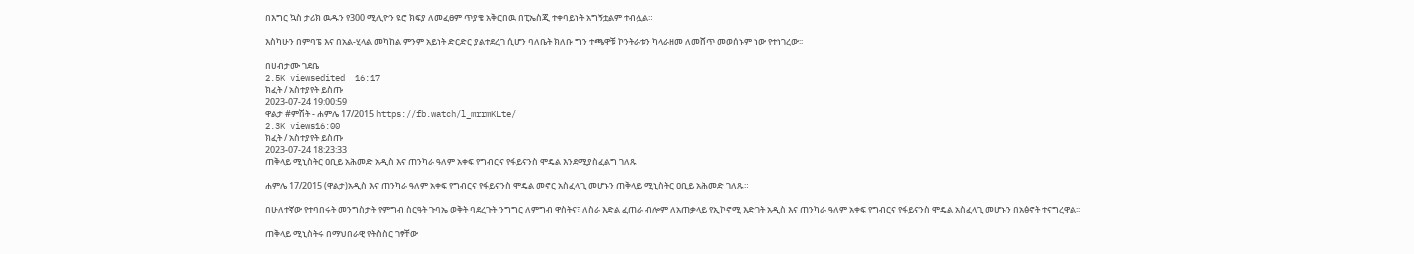በእግር ኳስ ታሪክ ዉዱን የ300 ሚሊዮን ዩሮ ክፍያ ለመፈፀም ጥያቄ አቅርበዉ በፒኤስጂ ተቀባይነት አግኝቷልም ተብሏል።

እስካሁን በምባፔ እና በአል-ሂላል መካከል ምንም አይነት ድርድር ያልተደረገ ሲሆን ባለቤት ክለቡ ግን ተጫዋቹ ኮንትራቱን ካላራዘመ ለመሸጥ መወሰኑም ነው የተነገረው፡፡

በሀብታሙ ገደቤ
2.5K viewsedited  16:17
ክፈት / አስተያየት ይስጡ
2023-07-24 19:00:59
ዋልታ #ምሽት - ሐምሌ 17/2015 https://fb.watch/l_mrrmKLte/
2.3K views16:00
ክፈት / አስተያየት ይስጡ
2023-07-24 18:23:33
ጠቅላይ ሚኒስትር ዐቢይ አሕመድ አዲስ እና ጠንካራ ዓለም አቀፍ የግብርና የፋይናንስ ሞዴል እንደሚያስፈልግ ገለጹ

ሐምሌ 17/2015 (ዋልታ)አዲስ እና ጠንካራ ዓለም አቀፍ የግብርና የፋይናንስ ሞዴል መኖር አስፈላጊ መሆኑን ጠቅላይ ሚኒስትር ዐቢይ አሕመድ ገለጹ።

በሁለተኛው የተባበሩት መንግስታት የምግብ ስርዓት ጉባኤ ወቅት ባደረጉት ንግግር ለምግብ ዋስትና፣ ለስራ እድል ፈጠራ ብሎም ለአጠቃላይ የኢኮኖሚ እድገት አዲስ እና ጠንካራ ዓለም አቀፍ የግብርና የፋይናንስ ሞዴል አስፈላጊ መሆኑን በአፅኖት ተናግረዋል፡፡

ጠቅላይ ሚኒስትሩ በማህበራዊ የትስስር ገፃቸው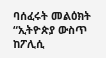ባሰፈሩት መልዕክት “ኢትዮጵያ ውስጥ ከፖሊሲ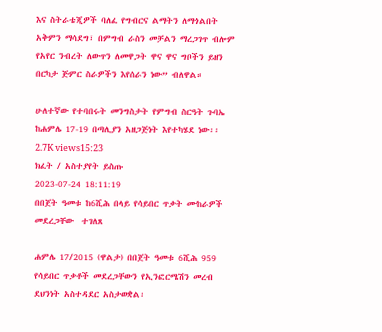እና ስትራቴጂዎች ባለፈ የግብርና ልማትን ለማጎልበት አቅምን ማሳደግ፣ በምግብ ራስን መቻልን ማረጋገጥ ብሎም የአየር ንብረት ለውጥን ለመዋጋት ዋና ዋና ግቦችን ይዘን በርካታ ጅምር ስራዎችን እየሰራን ነው” ብለዋል።

ሁለተኛው የተባበሩት መንግስታት የምግብ ስርዓት ጉባኤ ከሐምሌ 17-19 በጣሊያን አዘጋጅነት እየተካሄደ ነው፡፡
2.7K views15:23
ክፈት / አስተያየት ይስጡ
2023-07-24 18:11:19
በበጀት ዓመቱ ከ6ሺሕ በላይ የሳይበር ጥቃት ሙከራዎች መደረጋቸው  ተገለጸ

ሐምሌ 17/2015 (ዋልታ) በበጀት ዓመቱ 6ሺሕ 959 የሳይበር ጥቃቶች መደረጋቸውን የኢንፎርሜሽን መረብ ደህንነት አስተዳደር አስታወቋል፡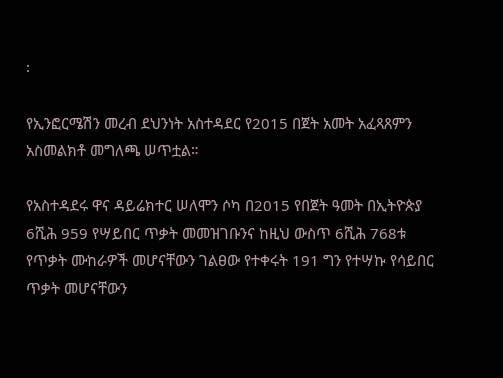፡

የኢንፎርሜሽን መረብ ደህንነት አስተዳደር የ2015 በጀት አመት አፈጻጸምን አስመልክቶ መግለጫ ሠጥቷል።

የአስተዳደሩ ዋና ዳይሬክተር ሠለሞን ሶካ በ2015 የበጀት ዓመት በኢትዮጵያ 6ሺሕ 959 የሣይበር ጥቃት መመዝገቡንና ከዚህ ውስጥ 6ሺሕ 768ቱ የጥቃት ሙከራዎች መሆናቸውን ገልፀው የተቀሩት 191 ግን የተሣኩ የሳይበር ጥቃት መሆናቸውን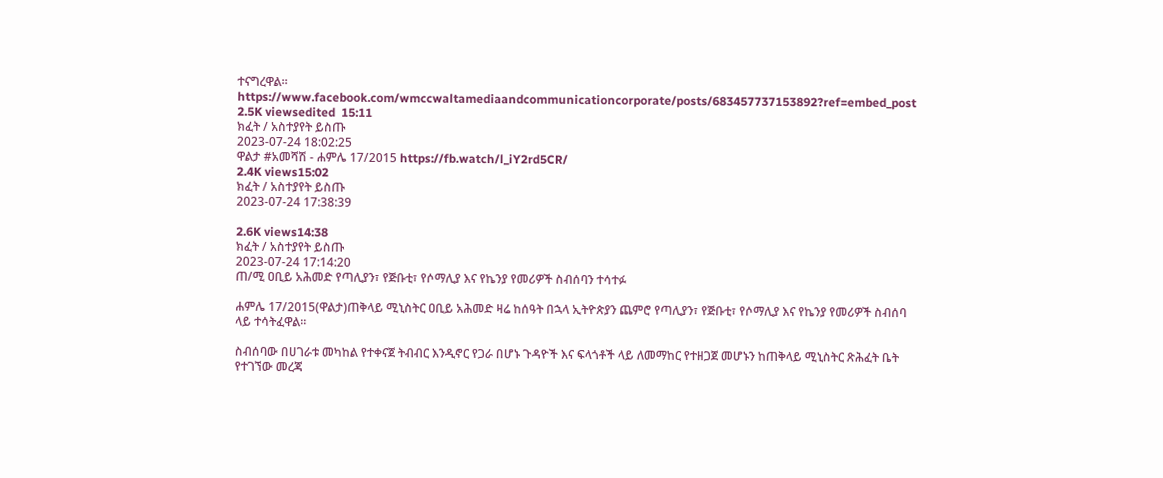ተናግረዋል።
https://www.facebook.com/wmccwaltamediaandcommunicationcorporate/posts/683457737153892?ref=embed_post
2.5K viewsedited  15:11
ክፈት / አስተያየት ይስጡ
2023-07-24 18:02:25
ዋልታ #አመሻሽ - ሐምሌ 17/2015 https://fb.watch/l_iY2rd5CR/
2.4K views15:02
ክፈት / አስተያየት ይስጡ
2023-07-24 17:38:39

2.6K views14:38
ክፈት / አስተያየት ይስጡ
2023-07-24 17:14:20
ጠ/ሚ ዐቢይ አሕመድ የጣሊያን፣ የጅቡቲ፣ የሶማሊያ እና የኬንያ የመሪዎች ስብሰባን ተሳተፉ

ሐምሌ 17/2015(ዋልታ)ጠቅላይ ሚኒስትር ዐቢይ አሕመድ ዛሬ ከሰዓት በኋላ ኢትዮጵያን ጨምሮ የጣሊያን፣ የጅቡቲ፣ የሶማሊያ እና የኬንያ የመሪዎች ስብሰባ ላይ ተሳትፈዋል።

ስብሰባው በሀገራቱ መካከል የተቀናጀ ትብብር እንዲኖር የጋራ በሆኑ ጉዳዮች እና ፍላጎቶች ላይ ለመማከር የተዘጋጀ መሆኑን ከጠቅላይ ሚኒስትር ጽሕፈት ቤት የተገኘው መረጃ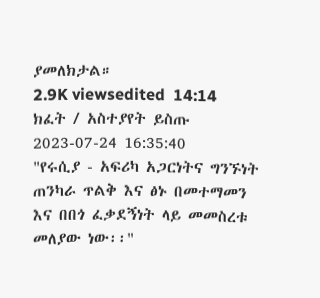ያመለክታል።
2.9K viewsedited  14:14
ክፈት / አስተያየት ይስጡ
2023-07-24 16:35:40
"የሩሲያ - አፍሪካ አጋርነትና ግንኙነት ጠንካራ ጥልቅ እና ፅኑ በመተማመን እና በበጎ ፈቃደኝነት ላይ መመስረቱ መለያው ነው፡፡"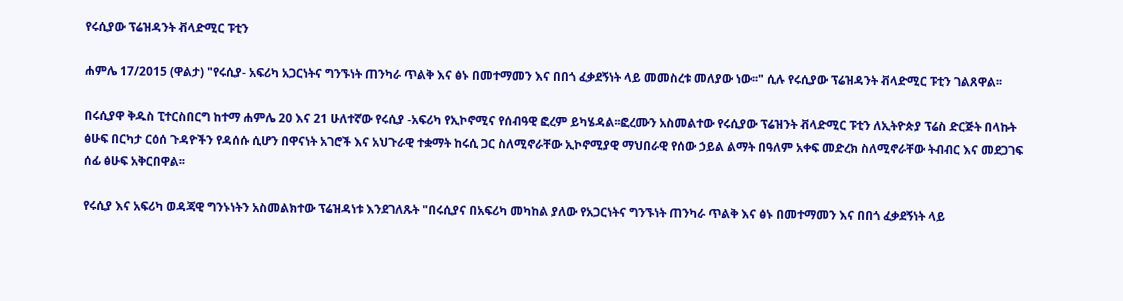የሩሲያው ፕሬዝዳንት ቭላድሚር ፑቲን

ሐምሌ 17/2015 (ዋልታ) "የሩሲያ- አፍሪካ አጋርነትና ግንኙነት ጠንካራ ጥልቅ እና ፅኑ በመተማመን እና በበጎ ፈቃደኝነት ላይ መመስረቱ መለያው ነው፡፡" ሲሉ የሩሲያው ፕሬዝዳንት ቭላድሚር ፑቲን ገልጸዋል፡፡

በሩሲያዋ ቅዱስ ፒተርስበርግ ከተማ ሐምሌ 20 እና 21 ሁለተኛው የሩሲያ -አፍሪካ የኢኮኖሚና የሰብዓዊ ፎረም ይካሄዳል፡፡ፎረሙን አስመልተው የሩሲያው ፕሬዝንት ቭላድሚር ፑቲን ለኢትዮጵያ ፕሬስ ድርጅት በላኩት ፅሁፍ በርካታ ርዕሰ ጉዳዮችን የዳሰሱ ሲሆን በዋናነት አገሮች እና አህጉራዊ ተቋማት ከሩሲ ጋር ስለሚኖራቸው ኢኮኖሚያዊ ማህበራዊ የሰው ኃይል ልማት በዓለም አቀፍ መድረክ ስለሚኖራቸው ትብብር እና መደጋገፍ ሰፊ ፅሁፍ አቅርበዋል፡፡

የሩሲያ እና አፍሪካ ወዳጃዊ ግንኑነትን አስመልክተው ፕሬዝዳነቱ እንደገለጹት "በሩሲያና በአፍሪካ መካከል ያለው የአጋርነትና ግንኙነት ጠንካራ ጥልቅ እና ፅኑ በመተማመን እና በበጎ ፈቃደኝነት ላይ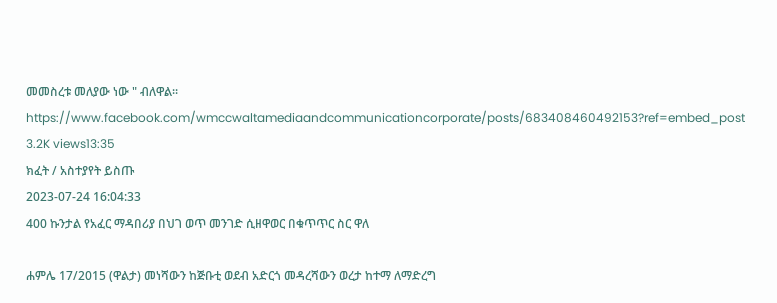መመስረቱ መለያው ነው " ብለዋል፡፡
https://www.facebook.com/wmccwaltamediaandcommunicationcorporate/posts/683408460492153?ref=embed_post
3.2K views13:35
ክፈት / አስተያየት ይስጡ
2023-07-24 16:04:33
400 ኩንታል የአፈር ማዳበሪያ በህገ ወጥ መንገድ ሲዘዋወር በቁጥጥር ስር ዋለ

ሐምሌ 17/2015 (ዋልታ) መነሻውን ከጅቡቲ ወደብ አድርጎ መዳረሻውን ወረታ ከተማ ለማድረግ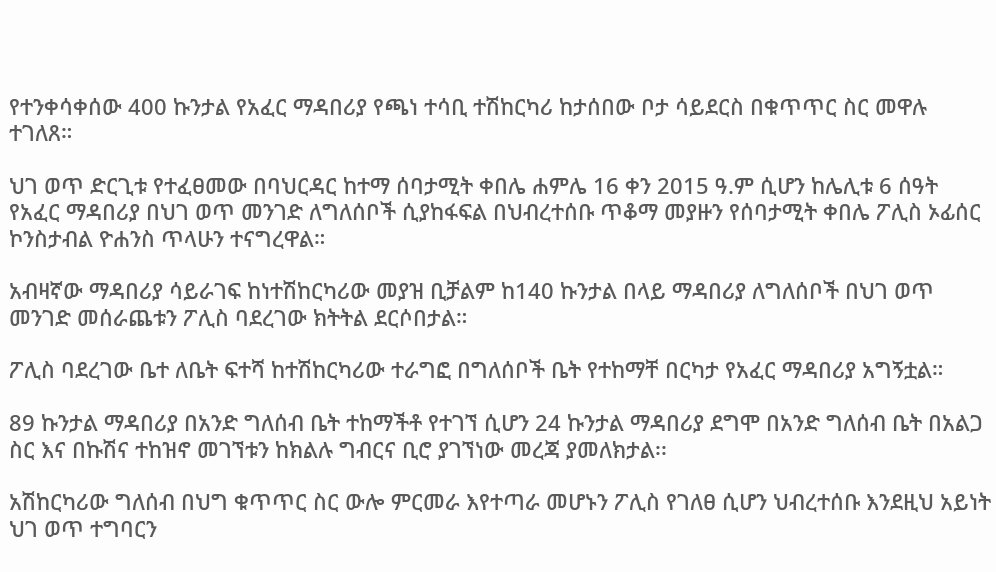የተንቀሳቀሰው 400 ኩንታል የአፈር ማዳበሪያ የጫነ ተሳቢ ተሽከርካሪ ከታሰበው ቦታ ሳይደርስ በቁጥጥር ስር መዋሉ ተገለጸ።

ህገ ወጥ ድርጊቱ የተፈፀመው በባህርዳር ከተማ ሰባታሚት ቀበሌ ሐምሌ 16 ቀን 2015 ዓ.ም ሲሆን ከሌሊቱ 6 ሰዓት የአፈር ማዳበሪያ በህገ ወጥ መንገድ ለግለሰቦች ሲያከፋፍል በህብረተሰቡ ጥቆማ መያዙን የሰባታሚት ቀበሌ ፖሊስ ኦፊሰር ኮንስታብል ዮሐንስ ጥላሁን ተናግረዋል።

አብዛኛው ማዳበሪያ ሳይራገፍ ከነተሽከርካሪው መያዝ ቢቻልም ከ140 ኩንታል በላይ ማዳበሪያ ለግለሰቦች በህገ ወጥ መንገድ መሰራጨቱን ፖሊስ ባደረገው ክትትል ደርሶበታል።

ፖሊስ ባደረገው ቤተ ለቤት ፍተሻ ከተሽከርካሪው ተራግፎ በግለሰቦች ቤት የተከማቸ በርካታ የአፈር ማዳበሪያ አግኝቷል።

89 ኩንታል ማዳበሪያ በአንድ ግለሰብ ቤት ተከማችቶ የተገኘ ሲሆን 24 ኩንታል ማዳበሪያ ደግሞ በአንድ ግለሰብ ቤት በአልጋ ስር እና በኩሽና ተከዝኖ መገኘቱን ከክልሉ ግብርና ቢሮ ያገኘነው መረጃ ያመለክታል፡፡

አሽከርካሪው ግለሰብ በህግ ቁጥጥር ስር ውሎ ምርመራ እየተጣራ መሆኑን ፖሊስ የገለፀ ሲሆን ህብረተሰቡ እንደዚህ አይነት ህገ ወጥ ተግባርን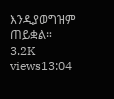እንዲያወግዝም ጠይቋል።
3.2K views13:04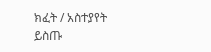ክፈት / አስተያየት ይስጡ